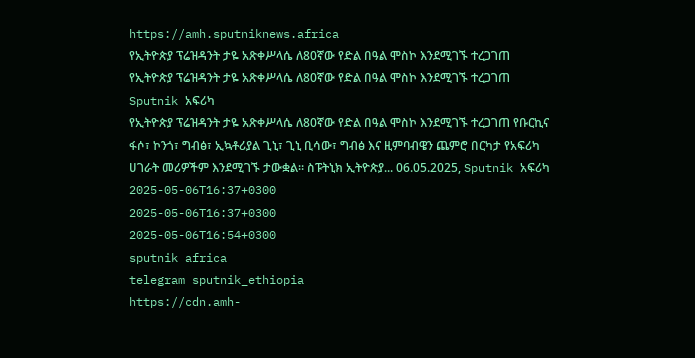https://amh.sputniknews.africa
የኢትዮጵያ ፕሬዝዳንት ታዬ አጽቀሥላሴ ለ80ኛው የድል በዓል ሞስኮ እንደሚገኙ ተረጋገጠ
የኢትዮጵያ ፕሬዝዳንት ታዬ አጽቀሥላሴ ለ80ኛው የድል በዓል ሞስኮ እንደሚገኙ ተረጋገጠ
Sputnik አፍሪካ
የኢትዮጵያ ፕሬዝዳንት ታዬ አጽቀሥላሴ ለ80ኛው የድል በዓል ሞስኮ እንደሚገኙ ተረጋገጠ የቡርኪና ፋሶ፣ ኮንጎ፣ ግብፅ፣ ኢኳቶሪያል ጊኒ፣ ጊኒ ቢሳው፣ ግብፅ እና ዚምባብዌን ጨምሮ በርካታ የአፍሪካ ሀገራት መሪዎችም እንደሚገኙ ታውቋል። ስፑትኒክ ኢትዮጵያ... 06.05.2025, Sputnik አፍሪካ
2025-05-06T16:37+0300
2025-05-06T16:37+0300
2025-05-06T16:54+0300
sputnik africa
telegram sputnik_ethiopia
https://cdn.amh-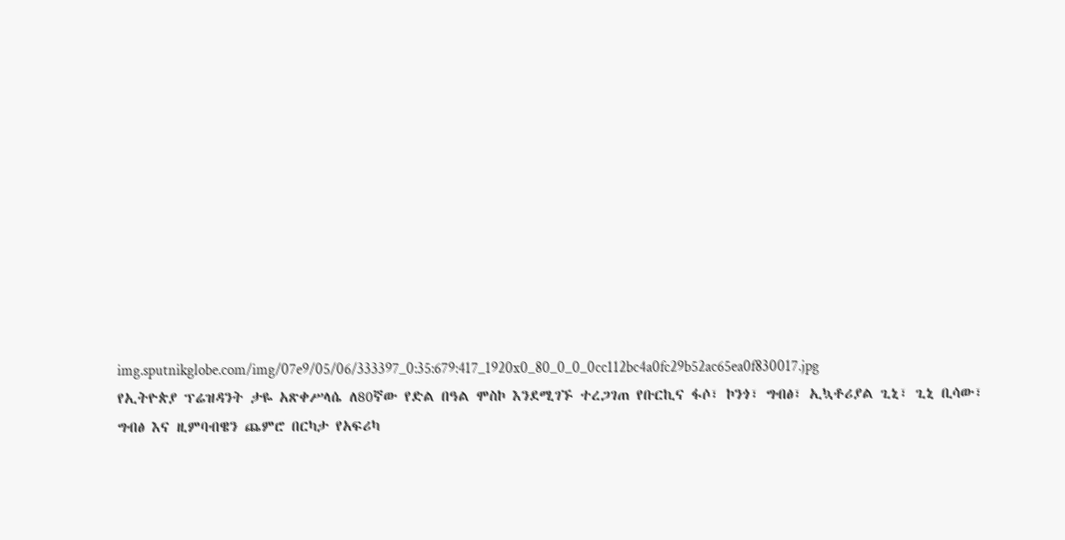img.sputnikglobe.com/img/07e9/05/06/333397_0:35:679:417_1920x0_80_0_0_0cc112bc4a0fc29b52ac65ea0f830017.jpg
የኢትዮጵያ ፕሬዝዳንት ታዬ አጽቀሥላሴ ለ80ኛው የድል በዓል ሞስኮ እንደሚገኙ ተረጋገጠ የቡርኪና ፋሶ፣ ኮንጎ፣ ግብፅ፣ ኢኳቶሪያል ጊኒ፣ ጊኒ ቢሳው፣ ግብፅ እና ዚምባብዌን ጨምሮ በርካታ የአፍሪካ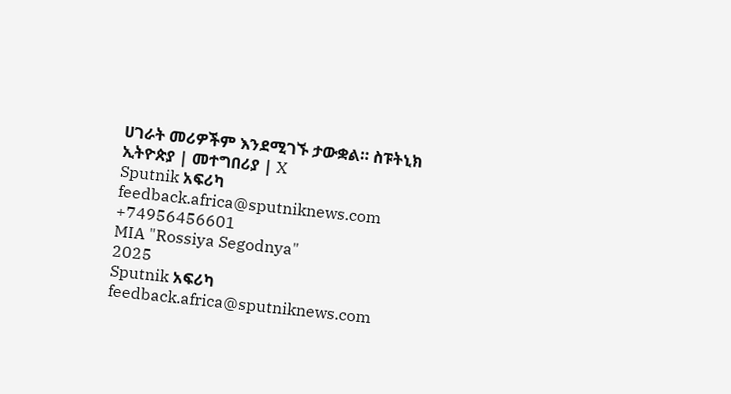ሀገራት መሪዎችም እንደሚገኙ ታውቋል። ስፑትኒክ ኢትዮጵያ | መተግበሪያ | X
Sputnik አፍሪካ
feedback.africa@sputniknews.com
+74956456601
MIA "Rossiya Segodnya"
2025
Sputnik አፍሪካ
feedback.africa@sputniknews.com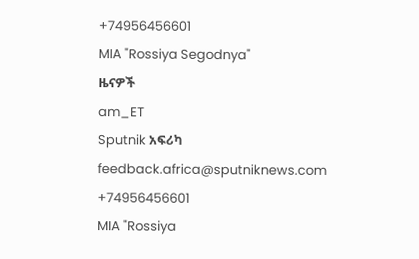+74956456601
MIA "Rossiya Segodnya"
ዜናዎች
am_ET
Sputnik አፍሪካ
feedback.africa@sputniknews.com
+74956456601
MIA "Rossiya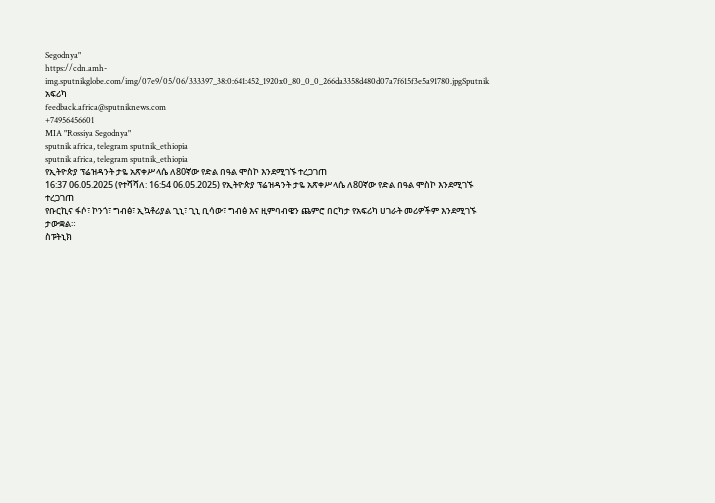Segodnya"
https://cdn.amh-img.sputnikglobe.com/img/07e9/05/06/333397_38:0:641:452_1920x0_80_0_0_266da3358d480d07a7f615f3e5a91780.jpgSputnik አፍሪካ
feedback.africa@sputniknews.com
+74956456601
MIA "Rossiya Segodnya"
sputnik africa, telegram sputnik_ethiopia
sputnik africa, telegram sputnik_ethiopia
የኢትዮጵያ ፕሬዝዳንት ታዬ አጽቀሥላሴ ለ80ኛው የድል በዓል ሞስኮ እንደሚገኙ ተረጋገጠ
16:37 06.05.2025 (የተሻሻለ: 16:54 06.05.2025) የኢትዮጵያ ፕሬዝዳንት ታዬ አጽቀሥላሴ ለ80ኛው የድል በዓል ሞስኮ እንደሚገኙ ተረጋገጠ
የቡርኪና ፋሶ፣ ኮንጎ፣ ግብፅ፣ ኢኳቶሪያል ጊኒ፣ ጊኒ ቢሳው፣ ግብፅ እና ዚምባብዌን ጨምሮ በርካታ የአፍሪካ ሀገራት መሪዎችም እንደሚገኙ ታውቋል።
ስፑትኒክ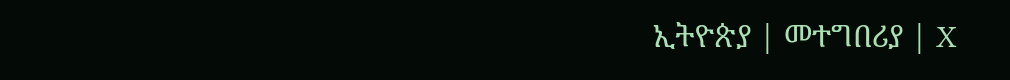ኢትዮጵያ | መተግበሪያ | X